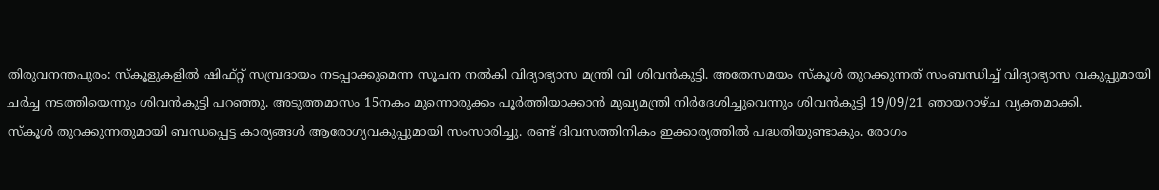തിരുവനന്തപുരം: സ്കൂളുകളിൽ ഷിഫ്റ്റ് സമ്പ്രദായം നടപ്പാക്കുമെന്ന സൂചന നൽകി വിദ്യാഭ്യാസ മന്ത്രി വി ശിവൻകുട്ടി. അതേസമയം സ്കൂൾ തുറക്കുന്നത് സംബന്ധിച്ച് വിദ്യാഭ്യാസ വകുപ്പുമായി ചർച്ച നടത്തിയെന്നും ശിവൻകുട്ടി പറഞ്ഞു. അടുത്തമാസം 15നകം മുന്നൊരുക്കം പൂർത്തിയാക്കാൻ മുഖ്യമന്ത്രി നിർദേശിച്ചുവെന്നും ശിവൻകുട്ടി 19/09/21 ഞായറാഴ്ച വ്യക്തമാക്കി.
സ്കൂൾ തുറക്കുന്നതുമായി ബന്ധപ്പെട്ട കാര്യങ്ങൾ ആരോഗ്യവകുപ്പുമായി സംസാരിച്ചു. രണ്ട് ദിവസത്തിനികം ഇക്കാര്യത്തിൽ പദ്ധതിയുണ്ടാകും. രോഗം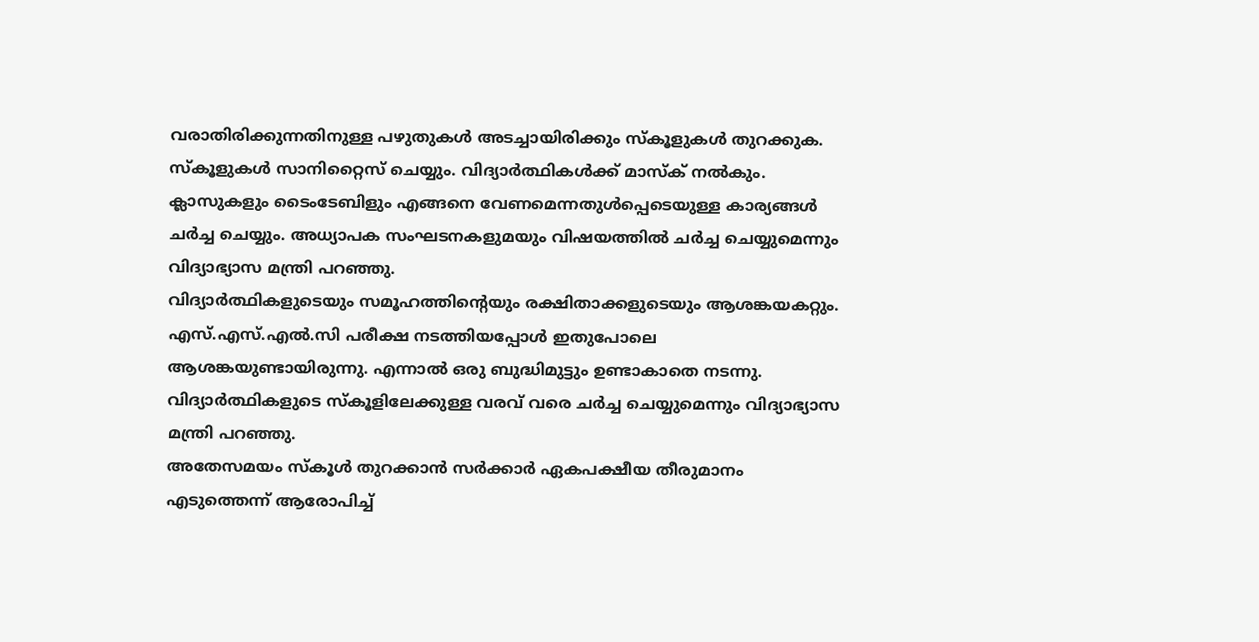വരാതിരിക്കുന്നതിനുള്ള പഴുതുകൾ അടച്ചായിരിക്കും സ്കൂളുകൾ തുറക്കുക. സ്കൂളുകൾ സാനിറ്റൈസ് ചെയ്യും. വിദ്യാർത്ഥികൾക്ക് മാസ്ക് നൽകും.
ക്ലാസുകളും ടൈംടേബിളും എങ്ങനെ വേണമെന്നതുൾപ്പെടെയുള്ള കാര്യങ്ങൾ ചർച്ച ചെയ്യും. അധ്യാപക സംഘടനകളുമയും വിഷയത്തിൽ ചർച്ച ചെയ്യുമെന്നും വിദ്യാഭ്യാസ മന്ത്രി പറഞ്ഞു.
വിദ്യാർത്ഥികളുടെയും സമൂഹത്തിന്റെയും രക്ഷിതാക്കളുടെയും ആശങ്കയകറ്റും. എസ്.എസ്.എൽ.സി പരീക്ഷ നടത്തിയപ്പോൾ ഇതുപോലെ ആശങ്കയുണ്ടായിരുന്നു. എന്നാൽ ഒരു ബുദ്ധിമുട്ടും ഉണ്ടാകാതെ നടന്നു. വിദ്യാർത്ഥികളുടെ സ്കൂളിലേക്കുള്ള വരവ് വരെ ചർച്ച ചെയ്യുമെന്നും വിദ്യാഭ്യാസ മന്ത്രി പറഞ്ഞു.
അതേസമയം സ്കൂൾ തുറക്കാൻ സർക്കാർ ഏകപക്ഷീയ തീരുമാനം എടുത്തെന്ന് ആരോപിച്ച്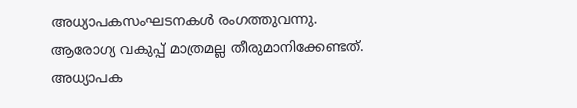അധ്യാപകസംഘടനകൾ രംഗത്തുവന്നു. ആരോഗ്യ വകുപ്പ് മാത്രമല്ല തീരുമാനിക്കേണ്ടത്. അധ്യാപക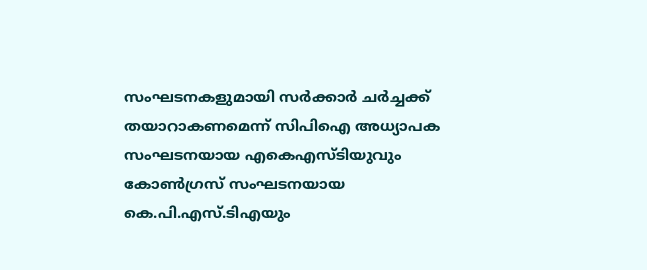സംഘടനകളുമായി സർക്കാർ ചർച്ചക്ക് തയാറാകണമെന്ന് സിപിഐ അധ്യാപക സംഘടനയായ എകെഎസ്ടിയുവും കോൺഗ്രസ് സംഘടനയായ കെ.പി.എസ്.ടിഎയും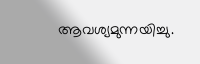ആവശ്യമുന്നയിച്ചു.